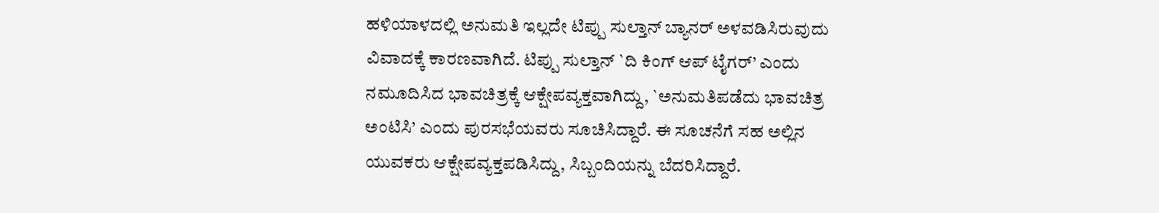ಹಳಿಯಾಳದಲ್ಲಿ ಅನುಮತಿ ಇಲ್ಲದೇ ಟಿಪ್ಪು ಸುಲ್ತಾನ್ ಬ್ಯಾನರ್ ಅಳವಡಿಸಿರುವುದು ವಿವಾದಕ್ಕೆ ಕಾರಣವಾಗಿದೆ. ಟಿಪ್ಪು ಸುಲ್ತಾನ್ `ದಿ ಕಿಂಗ್ ಆಪ್ ಟೈಗರ್’ ಎಂದು ನಮೂದಿಸಿದ ಭಾವಚಿತ್ರಕ್ಕೆ ಆಕ್ಷೇಪವ್ಯಕ್ತವಾಗಿದ್ದು, `ಅನುಮತಿಪಡೆದು ಭಾವಚಿತ್ರ ಅಂಟಿಸಿ’ ಎಂದು ಪುರಸಭೆಯವರು ಸೂಚಿಸಿದ್ದಾರೆ. ಈ ಸೂಚನೆಗೆ ಸಹ ಅಲ್ಲಿನ ಯುವಕರು ಆಕ್ಷೇಪವ್ಯಕ್ತಪಡಿಸಿದ್ದು, ಸಿಬ್ಬಂದಿಯನ್ನು ಬೆದರಿಸಿದ್ದಾರೆ.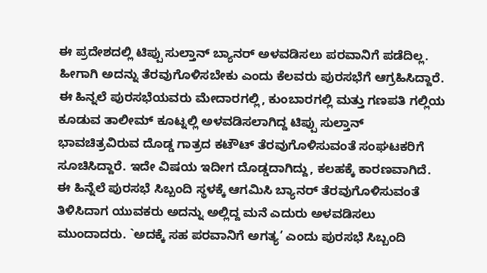ಈ ಪ್ರದೇಶದಲ್ಲಿ ಟಿಪ್ಪು ಸುಲ್ತಾನ್ ಬ್ಯಾನರ್ ಅಳವಡಿಸಲು ಪರವಾನಿಗೆ ಪಡೆದಿಲ್ಲ. ಹೀಗಾಗಿ ಅದನ್ನು ತೆರವುಗೊಳಿಸಬೇಕು ಎಂದು ಕೆಲವರು ಪುರಸಭೆಗೆ ಆಗ್ರಹಿಸಿದ್ದಾರೆ. ಈ ಹಿನ್ನಲೆ ಪುರಸಭೆಯವರು ಮೇದಾರಗಲ್ಲಿ, ಕುಂಬಾರಗಲ್ಲಿ ಮತ್ತು ಗಣಪತಿ ಗಲ್ಲಿಯ ಕೂಡುವ ತಾಲೀಮ್ ಕೂಟ್ನಲ್ಲಿ ಅಳವಡಿಸಲಾಗಿದ್ದ ಟಿಪ್ಪು ಸುಲ್ತಾನ್ ಭಾವಚಿತ್ರವಿರುವ ದೊಡ್ಡ ಗಾತ್ರದ ಕಟೌಟ್ ತೆರವುಗೊಳಿಸುವಂತೆ ಸಂಘಟಕರಿಗೆ ಸೂಚಿಸಿದ್ದಾರೆ. ಇದೇ ವಿಷಯ ಇದೀಗ ದೊಡ್ಡದಾಗಿದ್ದು, ಕಲಹಕ್ಕೆ ಕಾರಣವಾಗಿದೆ.
ಈ ಹಿನ್ನೆಲೆ ಪುರಸಭೆ ಸಿಬ್ಬಂದಿ ಸ್ಥಳಕ್ಕೆ ಆಗಮಿಸಿ ಬ್ಯಾನರ್ ತೆರವುಗೊಳಿಸುವಂತೆ ತಿಳಿಸಿದಾಗ ಯುವಕರು ಅದನ್ನು ಅಲ್ಲಿದ್ದ ಮನೆ ಎದುರು ಅಳವಡಿಸಲು ಮುಂದಾದರು. `ಅದಕ್ಕೆ ಸಹ ಪರವಾನಿಗೆ ಅಗತ್ಯ’ ಎಂದು ಪುರಸಭೆ ಸಿಬ್ಬಂದಿ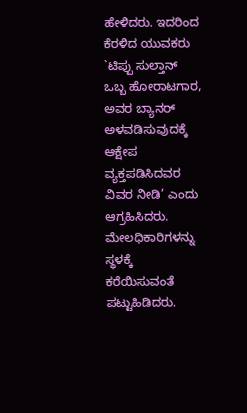ಹೇಳಿದರು. ಇದರಿಂದ ಕೆರಳಿದ ಯುವಕರು `ಟಿಪ್ಪು ಸುಲ್ತಾನ್ ಒಬ್ಬ ಹೋರಾಟಗಾರ, ಅವರ ಬ್ಯಾನರ್ ಅಳವಡಿಸುವುದಕ್ಕೆ ಆಕ್ಷೇಪ ವ್ಯಕ್ತಪಡಿಸಿದವರ ವಿವರ ನೀಡಿ’ ಎಂದು ಆಗ್ರಹಿಸಿದರು. ಮೇಲಧಿಕಾರಿಗಳನ್ನು ಸ್ಥಳಕ್ಕೆ ಕರೆಯಿಸುವಂತೆ ಪಟ್ಟುಹಿಡಿದರು.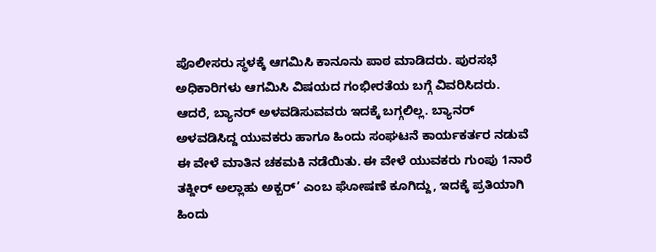ಪೊಲೀಸರು ಸ್ಥಳಕ್ಕೆ ಆಗಮಿಸಿ ಕಾನೂನು ಪಾಠ ಮಾಡಿದರು. ಪುರಸಭೆ ಅಧಿಕಾರಿಗಳು ಆಗಮಿಸಿ ವಿಷಯದ ಗಂಭೀರತೆಯ ಬಗ್ಗೆ ವಿವರಿಸಿದರು. ಆದರೆ, ಬ್ಯಾನರ್ ಅಳವಡಿಸುವವರು ಇದಕ್ಕೆ ಬಗ್ಗಲಿಲ್ಲ. ಬ್ಯಾನರ್ ಅಳವಡಿಸಿದ್ದ ಯುವಕರು ಹಾಗೂ ಹಿಂದು ಸಂಘಟನೆ ಕಾರ್ಯಕರ್ತರ ನಡುವೆ ಈ ವೇಳೆ ಮಾತಿನ ಚಕಮಕಿ ನಡೆಯಿತು. ಈ ವೇಳೆ ಯುವಕರು ಗುಂಪು 1ನಾರೆ ತಕ್ದೀರ್ ಅಲ್ಲಾಹು ಅಕ್ಬರ್’ ಎಂಬ ಘೋಷಣೆ ಕೂಗಿದ್ದು, ಇದಕ್ಕೆ ಪ್ರತಿಯಾಗಿ ಹಿಂದು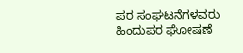ಪರ ಸಂಘಟನೆಗಳವರು ಹಿಂದುಪರ ಘೋಷಣೆ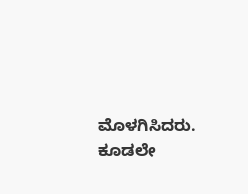ಮೊಳಗಿಸಿದರು. ಕೂಡಲೇ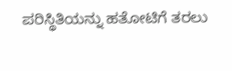ಪರಿಸ್ಥಿತಿಯನ್ನು ಹತೋಟಿಗೆ ತರಲು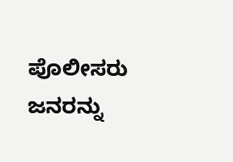ಪೊಲೀಸರು ಜನರನ್ನು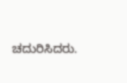ಚದುರಿಸಿದರು.